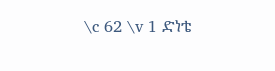\c 62 \v 1 ድነቴ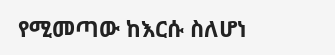የሚመጣው ከእርሱ ስለሆነ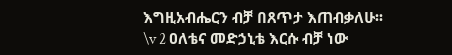እግዚአብሔርን ብቻ በጸጥታ እጠብቃለሁ፡፡
\v 2 ዐለቴና መድኃኒቴ እርሱ ብቻ ነው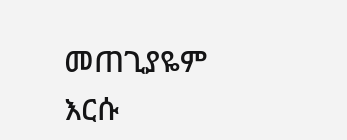መጠጊያዬም እርሱ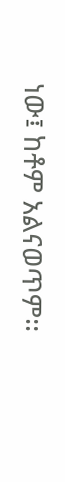ነው፤ ከቶም አልናወጥም፡፡